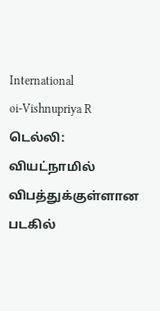International
oi-Vishnupriya R
டெல்லி: வியட்நாமில் விபத்துக்குள்ளான படகில்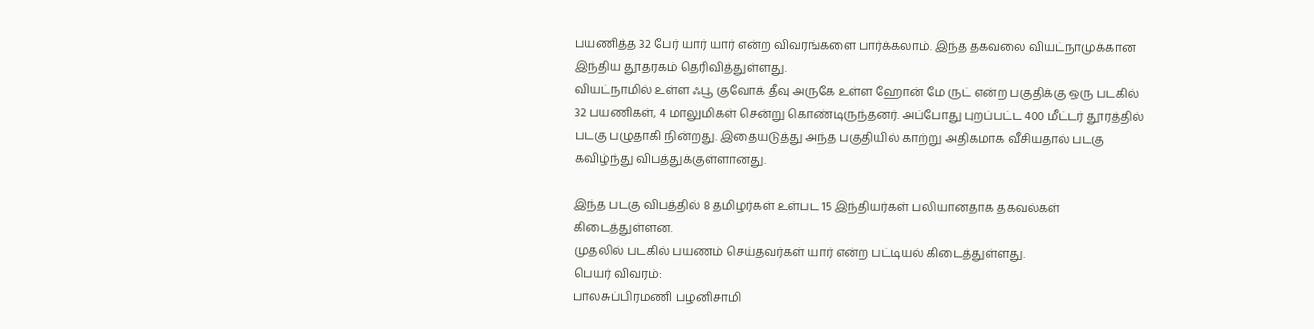பயணித்த 32 பேர் யார் யார் என்ற விவரங்களை பார்க்கலாம். இந்த தகவலை வியட்நாமுக்கான இந்திய தூதரகம் தெரிவித்துள்ளது.
வியட்நாமில் உள்ள ஃபூ குவோக் தீவு அருகே உள்ள ஹோன் மே ருட் என்ற பகுதிக்கு ஒரு படகில் 32 பயணிகள், 4 மாலுமிகள் சென்று கொண்டிருந்தனர். அப்போது புறப்பட்ட 400 மீட்டர் தூரத்தில் படகு பழுதாகி நின்றது. இதையடுத்து அந்த பகுதியில் காற்று அதிகமாக வீசியதால் படகு கவிழ்ந்து விபத்துக்குள்ளானது.

இந்த படகு விபத்தில் 8 தமிழர்கள் உள்பட 15 இந்தியர்கள் பலியானதாக தகவல்கள் கிடைத்துள்ளன.
முதலில் படகில் பயணம் செய்தவர்கள் யார் என்ற பட்டியல் கிடைத்துள்ளது.
பெயர் விவரம்:
பாலசுப்பிரமணி பழனிசாமி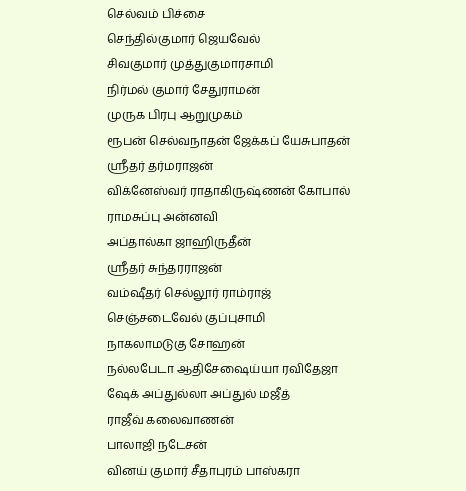செல்வம் பிச்சை
செந்தில்குமார் ஜெயவேல்
சிவகுமார் முத்துகுமாரசாமி
நிர்மல் குமார் சேதுராமன்
முருக பிரபு ஆறுமுகம்
ரூபன் செல்வநாதன் ஜேக்கப் யேசுபாதன்
ஸ்ரீதர் தர்மராஜன்
விக்னேஸ்வர் ராதாகிருஷ்ணன் கோபால்
ராமசுப்பு அன்னவி
அப்தால்கா ஜாஹிருதீன்
ஸ்ரீதர் சுந்தரராஜன்
வம்ஷீதர் செல்லூர் ராம்ராஜ்
செஞ்சடைவேல் குப்புசாமி
நாகலாமடுகு சோஹன்
நல்லபேடா ஆதிசேஷைய்யா ரவிதேஜா
ஷேக் அப்துல்லா அப்துல் மஜீத்
ராஜீவ் கலைவாணன்
பாலாஜி நடேசன்
வினய் குமார் சீதாபுரம் பாஸ்கரா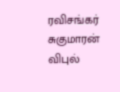ரவிசங்கர் சுகுமாரன்
விபுல்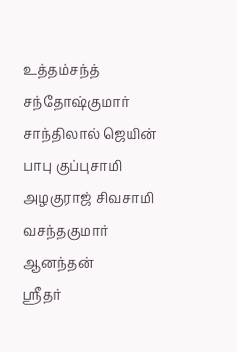உத்தம்சந்த்
சந்தோஷ்குமார் சாந்திலால் ஜெயின்
பாபு குப்புசாமி
அழகுராஜ் சிவசாமி
வசந்தகுமார் ஆனந்தன்
ஸ்ரீதர்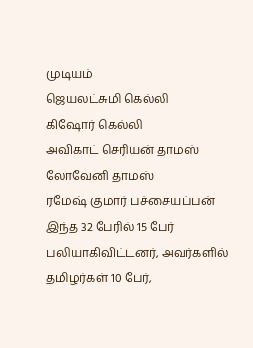முடியம்
ஜெயலட்சுமி கெல்லி
கிஷோர் கெல்லி
அவிகாட் செரியன் தாமஸ்
லோவேனி தாமஸ்
ரமேஷ் குமார் பச்சையப்பன்
இந்த 32 பேரில் 15 பேர் பலியாகிவிட்டனர், அவர்களில் தமிழர்கள் 10 பேர்,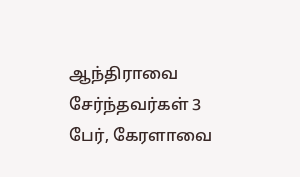ஆந்திராவை சேர்ந்தவர்கள் 3 பேர், கேரளாவை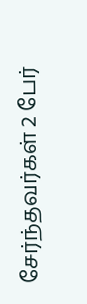சேர்ந்தவர்கள் 2 பேர்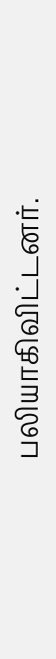பலியாகிவிட்டனர்.